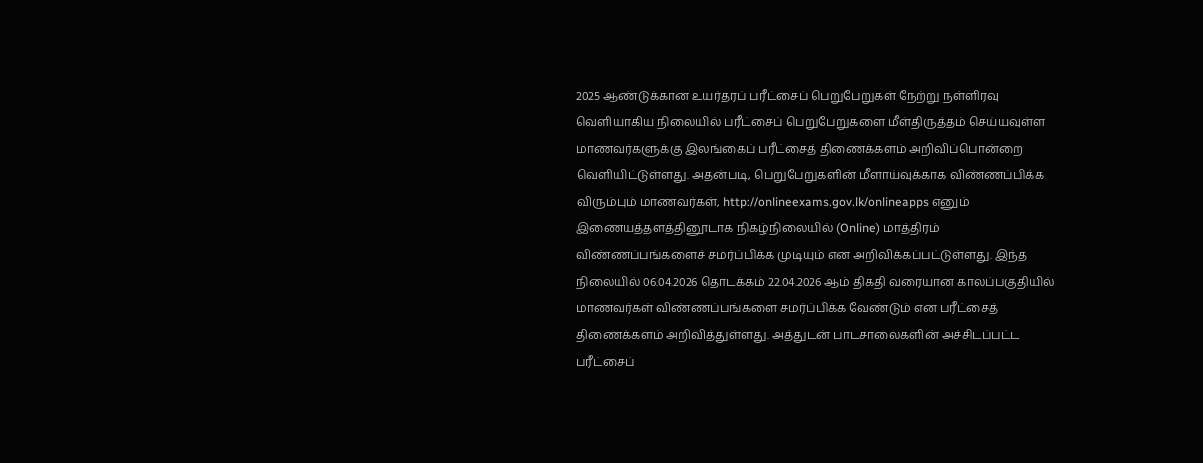2025 ஆண்டுக்கான உயர்தரப் பரீட்சைப் பெறுபேறுகள் நேற்று நள்ளிரவு வெளியாகிய நிலையில் பரீட்சைப் பெறுபேறுகளை மீள்திருத்தம் செய்யவுள்ள மாணவர்களுக்கு இலங்கைப் பரீட்சைத் திணைக்களம் அறிவிப்பொன்றை வெளியிட்டுள்ளது. அதன்படி, பெறுபேறுகளின் மீளாய்வுக்காக விண்ணப்பிக்க விரும்பும் மாணவர்கள், http://onlineexams.gov.lk/onlineapps எனும் இணையத்தளத்தினூடாக நிகழ்நிலையில் (Online) மாத்திரம் விண்ணப்பங்களைச் சமர்ப்பிக்க முடியும் என அறிவிக்கப்பட்டுள்ளது. இந்த நிலையில் 06.04.2026 தொடக்கம் 22.04.2026 ஆம் திகதி வரையான காலப்பகுதியில் மாணவர்கள் விண்ணப்பங்களை சமர்ப்பிக்க வேண்டும் என பரீட்சைத் திணைக்களம் அறிவித்துள்ளது. அத்துடன் பாடசாலைகளின் அச்சிடப்பட்ட பரீட்சைப்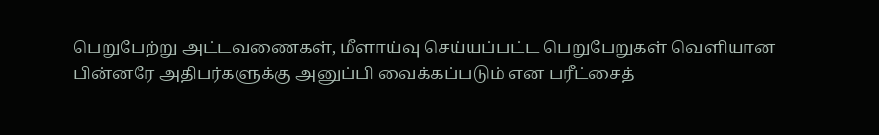பெறுபேற்று அட்டவணைகள், மீளாய்வு செய்யப்பட்ட பெறுபேறுகள் வெளியான பின்னரே அதிபர்களுக்கு அனுப்பி வைக்கப்படும் என பரீட்சைத்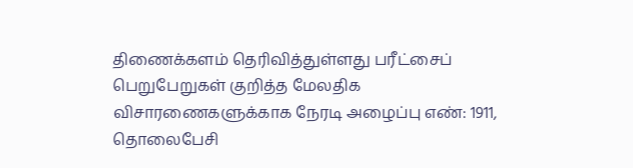திணைக்களம் தெரிவித்துள்ளது பரீட்சைப் பெறுபேறுகள் குறித்த மேலதிக விசாரணைகளுக்காக நேரடி அழைப்பு எண்: 1911, தொலைபேசி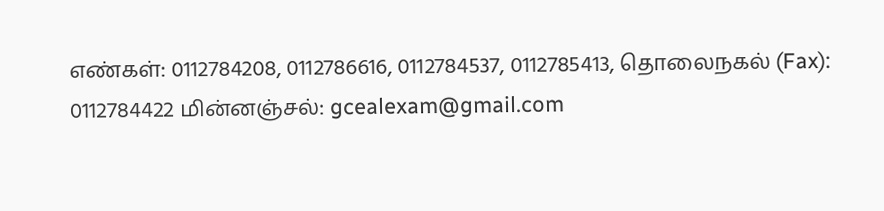எண்கள்: 0112784208, 0112786616, 0112784537, 0112785413, தொலைநகல் (Fax): 0112784422 மின்னஞ்சல்: gcealexam@gmail.com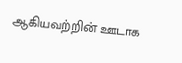ஆகியவற்றின் ஊடாக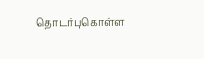தொடர்புகொள்ள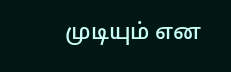முடியும் என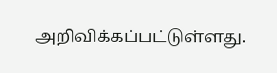அறிவிக்கப்பட்டுள்ளது.